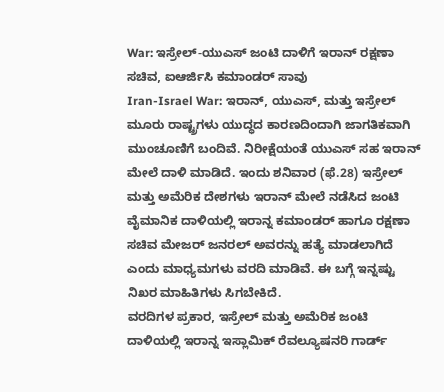War: ಇಸ್ರೇಲ್-ಯುಎಸ್ ಜಂಟಿ ದಾಳಿಗೆ ಇರಾನ್ ರಕ್ಷಣಾ ಸಚಿವ, ಐಆರ್ಜಿಸಿ ಕಮಾಂಡರ್ ಸಾವು
Iran-Israel War: ಇರಾನ್, ಯುಎಸ್, ಮತ್ತು ಇಸ್ರೇಲ್ ಮೂರು ರಾಷ್ಟ್ರಗಳು ಯುದ್ಧದ ಕಾರಣದಿಂದಾಗಿ ಜಾಗತಿಕವಾಗಿ ಮುಂಚೂಣಿಗೆ ಬಂದಿವೆ. ನಿರೀಕ್ಷೆಯಂತೆ ಯುಎಸ್ ಸಹ ಇರಾನ್ ಮೇಲೆ ದಾಳಿ ಮಾಡಿದೆ. ಇಂದು ಶನಿವಾರ (ಫೆ.28) ಇಸ್ರೇಲ್ ಮತ್ತು ಅಮೆರಿಕ ದೇಶಗಳು ಇರಾನ್ ಮೇಲೆ ನಡೆಸಿದ ಜಂಟಿ ವೈಮಾನಿಕ ದಾಳಿಯಲ್ಲಿ ಇರಾನ್ನ ಕಮಾಂಡರ್ ಹಾಗೂ ರಕ್ಷಣಾ ಸಚಿವ ಮೇಜರ್ ಜನರಲ್ ಅವರನ್ನು ಹತ್ಯೆ ಮಾಡಲಾಗಿದೆ ಎಂದು ಮಾಧ್ಯಮಗಳು ವರದಿ ಮಾಡಿವೆ. ಈ ಬಗ್ಗೆ ಇನ್ನಷ್ಟು ನಿಖರ ಮಾಹಿತಿಗಳು ಸಿಗಬೇಕಿದೆ.
ವರದಿಗಳ ಪ್ರಕಾರ, ಇಸ್ರೇಲ್ ಮತ್ತು ಅಮೆರಿಕ ಜಂಟಿ ದಾಳಿಯಲ್ಲಿ ಇರಾನ್ನ ಇಸ್ಲಾಮಿಕ್ ರೆವಲ್ಯೂಷನರಿ ಗಾರ್ಡ್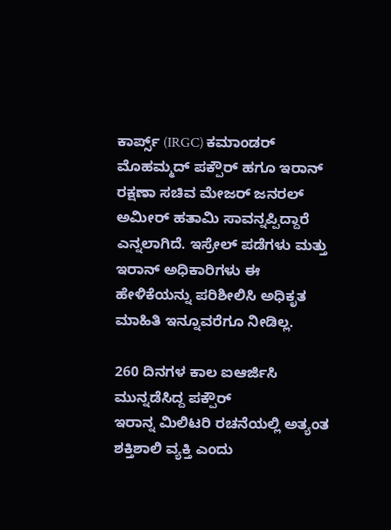ಕಾರ್ಪ್ಸ್ (IRGC) ಕಮಾಂಡರ್ ಮೊಹಮ್ಮದ್ ಪಕ್ಪೌರ್ ಹಗೂ ಇರಾನ್ ರಕ್ಷಣಾ ಸಚಿವ ಮೇಜರ್ ಜನರಲ್ ಅಮೀರ್ ಹತಾಮಿ ಸಾವನ್ನಪ್ಪಿದ್ದಾರೆ ಎನ್ನಲಾಗಿದೆ. ಇಸ್ರೇಲ್ ಪಡೆಗಳು ಮತ್ತು ಇರಾನ್ ಅಧಿಕಾರಿಗಳು ಈ ಹೇಳಿಕೆಯನ್ನು ಪರಿಶೀಲಿಸಿ ಅಧಿಕೃತ ಮಾಹಿತಿ ಇನ್ನೂವರೆಗೂ ನೀಡಿಲ್ಲ.

260 ದಿನಗಳ ಕಾಲ ಐಆರ್ಜಿಸಿ ಮುನ್ನಡೆಸಿದ್ದ ಪಕ್ಪೌರ್
ಇರಾನ್ನ ಮಿಲಿಟರಿ ರಚನೆಯಲ್ಲಿ ಅತ್ಯಂತ ಶಕ್ತಿಶಾಲಿ ವ್ಯಕ್ತಿ ಎಂದು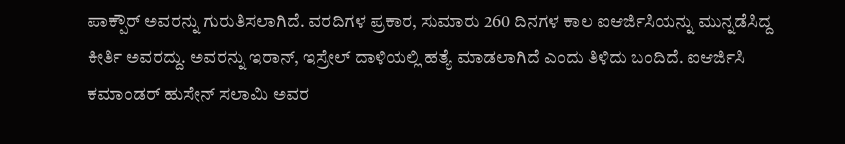ಪಾಕ್ಪೌರ್ ಅವರನ್ನು ಗುರುತಿಸಲಾಗಿದೆ. ವರದಿಗಳ ಪ್ರಕಾರ, ಸುಮಾರು 260 ದಿನಗಳ ಕಾಲ ಐಆರ್ಜಿಸಿಯನ್ನು ಮುನ್ನಡೆಸಿದ್ದ ಕೀರ್ತಿ ಅವರದ್ದು. ಅವರನ್ನು ಇರಾನ್, ಇಸ್ರೇಲ್ ದಾಳಿಯಲ್ಲಿ ಹತ್ಯೆ ಮಾಡಲಾಗಿದೆ ಎಂದು ತಿಳಿದು ಬಂದಿದೆ. ಐಆರ್ಜಿಸಿ ಕಮಾಂಡರ್ ಹುಸೇನ್ ಸಲಾಮಿ ಅವರ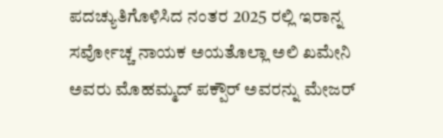ಪದಚ್ಯುತಿಗೊಳಿಸಿದ ನಂತರ 2025 ರಲ್ಲಿ ಇರಾನ್ನ ಸರ್ವೋಚ್ಚ ನಾಯಕ ಅಯತೊಲ್ಲಾ ಅಲಿ ಖಮೇನಿ ಅವರು ಮೊಹಮ್ಮದ್ ಪಕ್ಪೌರ್ ಅವರನ್ನು ಮೇಜರ್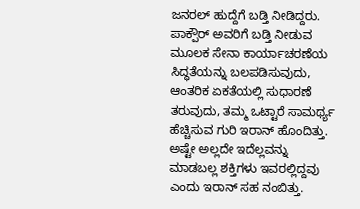ಜನರಲ್ ಹುದ್ದೆಗೆ ಬಡ್ತಿ ನೀಡಿದ್ದರು.
ಪಾಕ್ಪೌರ್ ಅವರಿಗೆ ಬಡ್ತಿ ನೀಡುವ ಮೂಲಕ ಸೇನಾ ಕಾರ್ಯಾಚರಣೆಯ ಸಿದ್ಧತೆಯನ್ನು ಬಲಪಡಿಸುವುದು, ಆಂತರಿಕ ಏಕತೆಯಲ್ಲಿ ಸುಧಾರಣೆ ತರುವುದು, ತಮ್ಮ ಒಟ್ಟಾರೆ ಸಾಮರ್ಥ್ಯ ಹೆಚ್ಚಿಸುವ ಗುರಿ ಇರಾನ್ ಹೊಂದಿತ್ತು. ಅಷ್ಟೇ ಅಲ್ಲದೇ ಇದೆಲ್ಲವನ್ನು ಮಾಡಬಲ್ಲ ಶಕ್ತಿಗಳು ಇವರಲ್ಲಿದ್ದವು ಎಂದು ಇರಾನ್ ಸಹ ನಂಬಿತ್ತು.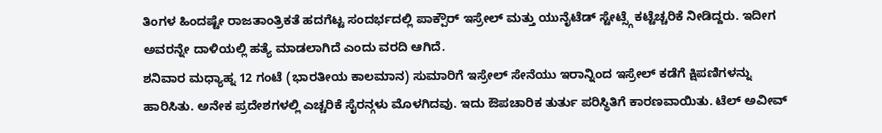ತಿಂಗಳ ಹಿಂದಷ್ಟೇ ರಾಜತಾಂತ್ರಿಕತೆ ಹದಗೆಟ್ಟ ಸಂದರ್ಭದಲ್ಲಿ ಪಾಕ್ಪೌರ್ ಇಸ್ರೇಲ್ ಮತ್ತು ಯುನೈಟೆಡ್ ಸ್ಟೇಟ್ಸ್ಗೆ ಕಟ್ಟೆಚ್ಚರಿಕೆ ನೀಡಿದ್ದರು. ಇದೀಗ ಅವರನ್ನೇ ದಾಳಿಯಲ್ಲಿ ಹತ್ಯೆ ಮಾಡಲಾಗಿದೆ ಎಂದು ವರದಿ ಆಗಿದೆ.
ಶನಿವಾರ ಮಧ್ಯಾಹ್ನ 12 ಗಂಟೆ (ಭಾರತೀಯ ಕಾಲಮಾನ) ಸುಮಾರಿಗೆ ಇಸ್ರೇಲ್ ಸೇನೆಯು ಇರಾನ್ನಿಂದ ಇಸ್ರೇಲ್ ಕಡೆಗೆ ಕ್ಷಿಪಣಿಗಳನ್ನು ಹಾರಿಸಿತು. ಅನೇಕ ಪ್ರದೇಶಗಳಲ್ಲಿ ಎಚ್ಚರಿಕೆ ಸೈರನ್ಗಳು ಮೊಳಗಿದವು. ಇದು ಔಪಚಾರಿಕ ತುರ್ತು ಪರಿಸ್ಥಿತಿಗೆ ಕಾರಣವಾಯಿತು. ಟೆಲ್ ಅವೀವ್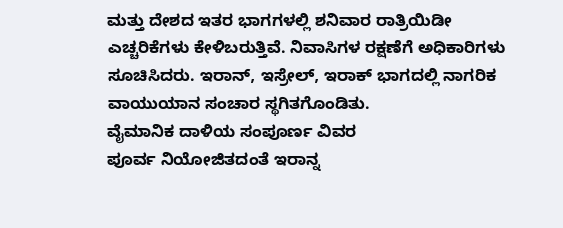ಮತ್ತು ದೇಶದ ಇತರ ಭಾಗಗಳಲ್ಲಿ ಶನಿವಾರ ರಾತ್ರಿಯಿಡೀ ಎಚ್ಚರಿಕೆಗಳು ಕೇಳಿಬರುತ್ತಿವೆ. ನಿವಾಸಿಗಳ ರಕ್ಷಣೆಗೆ ಅಧಿಕಾರಿಗಳು ಸೂಚಿಸಿದರು. ಇರಾನ್, ಇಸ್ರೇಲ್, ಇರಾಕ್ ಭಾಗದಲ್ಲಿ ನಾಗರಿಕ ವಾಯುಯಾನ ಸಂಚಾರ ಸ್ಥಗಿತಗೊಂಡಿತು.
ವೈಮಾನಿಕ ದಾಳಿಯ ಸಂಪೂರ್ಣ ವಿವರ
ಪೂರ್ವ ನಿಯೋಜಿತದಂತೆ ಇರಾನ್ನ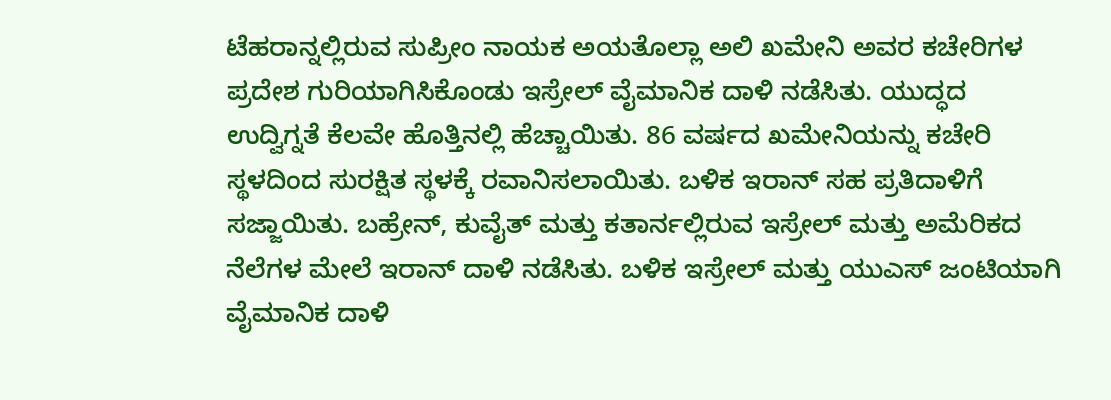ಟೆಹರಾನ್ನಲ್ಲಿರುವ ಸುಪ್ರೀಂ ನಾಯಕ ಅಯತೊಲ್ಲಾ ಅಲಿ ಖಮೇನಿ ಅವರ ಕಚೇರಿಗಳ ಪ್ರದೇಶ ಗುರಿಯಾಗಿಸಿಕೊಂಡು ಇಸ್ರೇಲ್ ವೈಮಾನಿಕ ದಾಳಿ ನಡೆಸಿತು. ಯುದ್ಧದ ಉದ್ವಿಗ್ನತೆ ಕೆಲವೇ ಹೊತ್ತಿನಲ್ಲಿ ಹೆಚ್ಚಾಯಿತು. 86 ವರ್ಷದ ಖಮೇನಿಯನ್ನು ಕಚೇರಿ ಸ್ಥಳದಿಂದ ಸುರಕ್ಷಿತ ಸ್ಥಳಕ್ಕೆ ರವಾನಿಸಲಾಯಿತು. ಬಳಿಕ ಇರಾನ್ ಸಹ ಪ್ರತಿದಾಳಿಗೆ ಸಜ್ಜಾಯಿತು. ಬಹ್ರೇನ್, ಕುವೈತ್ ಮತ್ತು ಕತಾರ್ನಲ್ಲಿರುವ ಇಸ್ರೇಲ್ ಮತ್ತು ಅಮೆರಿಕದ ನೆಲೆಗಳ ಮೇಲೆ ಇರಾನ್ ದಾಳಿ ನಡೆಸಿತು. ಬಳಿಕ ಇಸ್ರೇಲ್ ಮತ್ತು ಯುಎಸ್ ಜಂಟಿಯಾಗಿ ವೈಮಾನಿಕ ದಾಳಿ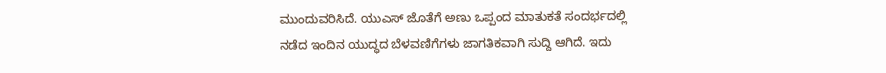ಮುಂದುವರಿಸಿದೆ. ಯುಎಸ್ ಜೊತೆಗೆ ಅಣು ಒಪ್ಪಂದ ಮಾತುಕತೆ ಸಂದರ್ಭದಲ್ಲಿ ನಡೆದ ಇಂದಿನ ಯುದ್ಧದ ಬೆಳವಣಿಗೆಗಳು ಜಾಗತಿಕವಾಗಿ ಸುದ್ದಿ ಆಗಿದೆ. ಇದು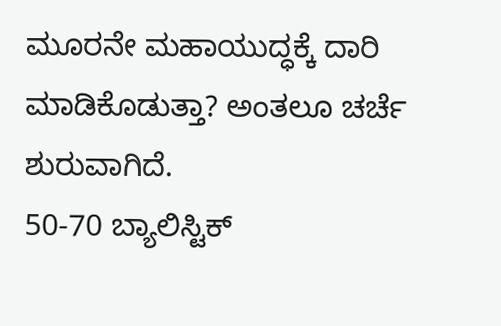ಮೂರನೇ ಮಹಾಯುದ್ಧಕ್ಕೆ ದಾರಿ ಮಾಡಿಕೊಡುತ್ತಾ? ಅಂತಲೂ ಚರ್ಚೆ ಶುರುವಾಗಿದೆ.
50-70 ಬ್ಯಾಲಿಸ್ಟಿಕ್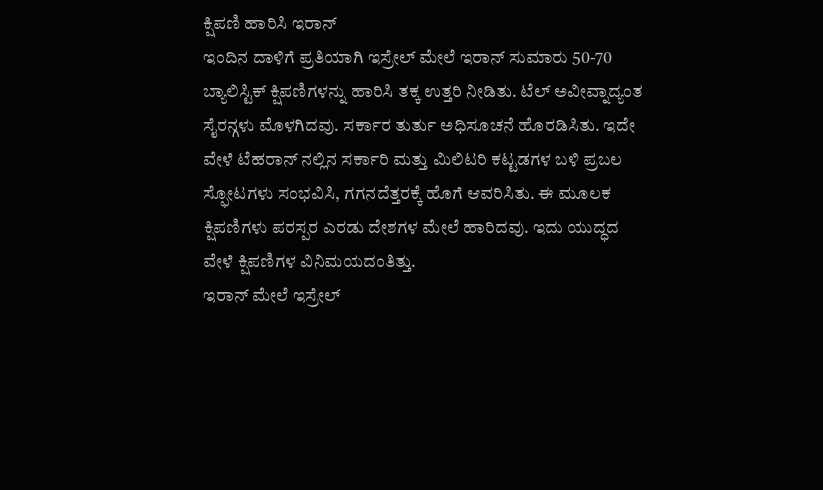ಕ್ಷಿಪಣಿ ಹಾರಿಸಿ ಇರಾನ್
ಇಂದಿನ ದಾಳಿಗೆ ಪ್ರತಿಯಾಗಿ ಇಸ್ರೇಲ್ ಮೇಲೆ ಇರಾನ್ ಸುಮಾರು 50-70 ಬ್ಯಾಲಿಸ್ಟಿಕ್ ಕ್ಷಿಪಣಿಗಳನ್ನು ಹಾರಿಸಿ ತಕ್ಕ ಉತ್ತರಿ ನೀಡಿತು. ಟೆಲ್ ಅವೀವ್ನಾದ್ಯಂತ ಸೈರನ್ಗಳು ಮೊಳಗಿದವು. ಸರ್ಕಾರ ತುರ್ತು ಅಧಿಸೂಚನೆ ಹೊರಡಿಸಿತು. ಇದೇ ವೇಳೆ ಟೆಹರಾನ್ ನಲ್ಲಿನ ಸರ್ಕಾರಿ ಮತ್ತು ಮಿಲಿಟರಿ ಕಟ್ಟಡಗಳ ಬಳಿ ಪ್ರಬಲ ಸ್ಫೋಟಗಳು ಸಂಭವಿಸಿ, ಗಗನದೆತ್ತರಕ್ಕೆ ಹೊಗೆ ಆವರಿಸಿತು. ಈ ಮೂಲಕ ಕ್ಷಿಪಣಿಗಳು ಪರಸ್ಪರ ಎರಡು ದೇಶಗಳ ಮೇಲೆ ಹಾರಿದವು. ಇದು ಯುದ್ಧದ ವೇಳೆ ಕ್ಷಿಪಣಿಗಳ ವಿನಿಮಯದಂತಿತ್ತು.
ಇರಾನ್ ಮೇಲೆ ಇಸ್ರೇಲ್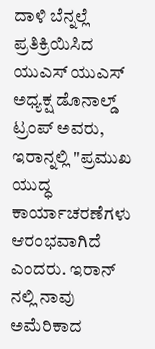ದಾಳಿ ಬೆನ್ನಲ್ಲೆ ಪ್ರತಿಕ್ರಿಯಿಸಿದ ಯುಎಸ್ ಯುಎಸ್ ಅಧ್ಯಕ್ಷ ಡೊನಾಲ್ಡ್ ಟ್ರಂಪ್ ಅವರು, ಇರಾನ್ನಲ್ಲಿ "ಪ್ರಮುಖ ಯುದ್ಧ ಕಾರ್ಯಾಚರಣೆಗಳು ಆರಂಭವಾಗಿದೆ ಎಂದರು. ಇರಾನ್ ನಲ್ಲಿ ನಾವು ಅಮೆರಿಕಾದ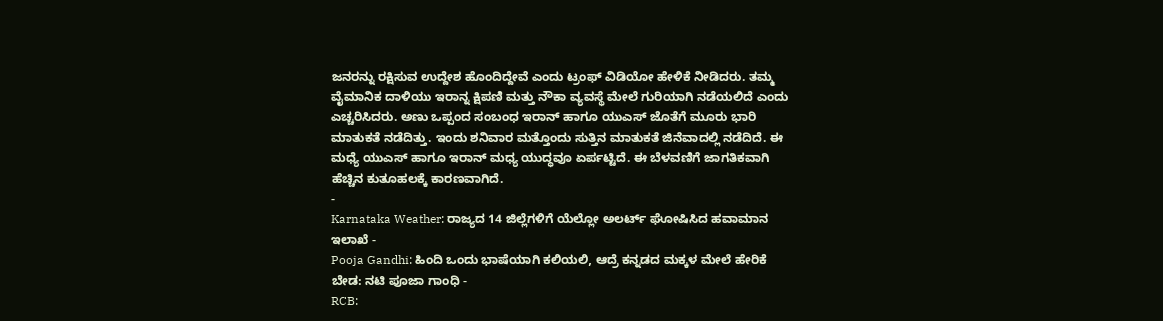ಜನರನ್ನು ರಕ್ಷಿಸುವ ಉದ್ದೇಶ ಹೊಂದಿದ್ದೇವೆ ಎಂದು ಟ್ರಂಫ್ ವಿಡಿಯೋ ಹೇಳಿಕೆ ನೀಡಿದರು. ತಮ್ಮ ವೈಮಾನಿಕ ದಾಳಿಯು ಇರಾನ್ನ ಕ್ಷಿಪಣಿ ಮತ್ತು ನೌಕಾ ವ್ಯವಸ್ಥೆ ಮೇಲೆ ಗುರಿಯಾಗಿ ನಡೆಯಲಿದೆ ಎಂದು ಎಚ್ಚರಿಸಿದರು. ಅಣು ಒಪ್ಪಂದ ಸಂಬಂಧ ಇರಾನ್ ಹಾಗೂ ಯುಎಸ್ ಜೊತೆಗೆ ಮೂರು ಭಾರಿ ಮಾತುಕತೆ ನಡೆದಿತ್ತು. ಇಂದು ಶನಿವಾರ ಮತ್ತೊಂದು ಸುತ್ತಿನ ಮಾತುಕತೆ ಜಿನೆವಾದಲ್ಲಿ ನಡೆದಿದೆ. ಈ ಮಧ್ಯೆ ಯುಎಸ್ ಹಾಗೂ ಇರಾನ್ ಮಧ್ಯ ಯುದ್ಧವೂ ಏರ್ಪಟ್ಟಿದೆ. ಈ ಬೆಳವಣಿಗೆ ಜಾಗತಿಕವಾಗಿ ಹೆಚ್ಚಿನ ಕುತೂಹಲಕ್ಕೆ ಕಾರಣವಾಗಿದೆ.
-
Karnataka Weather: ರಾಜ್ಯದ 14 ಜಿಲ್ಲೆಗಳಿಗೆ ಯೆಲ್ಲೋ ಅಲರ್ಟ್ ಘೋಷಿಸಿದ ಹವಾಮಾನ ಇಲಾಖೆ -
Pooja Gandhi: ಹಿಂದಿ ಒಂದು ಭಾಷೆಯಾಗಿ ಕಲಿಯಲಿ, ಆದ್ರೆ ಕನ್ನಡದ ಮಕ್ಕಳ ಮೇಲೆ ಹೇರಿಕೆ ಬೇಡ: ನಟಿ ಪೂಜಾ ಗಾಂಧಿ -
RCB: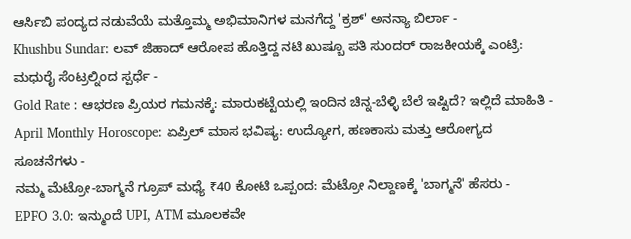ಆರ್ಸಿಬಿ ಪಂದ್ಯದ ನಡುವೆಯೆ ಮತ್ತೊಮ್ಮ ಅಭಿಮಾನಿಗಳ ಮನಗೆದ್ದ 'ಕ್ರಶ್' ಅನನ್ಯಾ ಬಿರ್ಲಾ -
Khushbu Sundar: ಲವ್ ಜಿಹಾದ್ ಆರೋಪ ಹೊತ್ತಿದ್ದ ನಟಿ ಖುಷ್ಬೂ ಪತಿ ಸುಂದರ್ ರಾಜಕೀಯಕ್ಕೆ ಎಂಟ್ರಿ: ಮಧುರೈ ಸೆಂಟ್ರಲ್ನಿಂದ ಸ್ಪರ್ಧೆ -
Gold Rate : ಆಭರಣ ಪ್ರಿಯರ ಗಮನಕ್ಕೆ: ಮಾರುಕಟ್ಟೆಯಲ್ಲಿ ಇಂದಿನ ಚಿನ್ನ-ಬೆಳ್ಳಿ ಬೆಲೆ ಇಷ್ಟಿದೆ? ಇಲ್ಲಿದೆ ಮಾಹಿತಿ -
April Monthly Horoscope: ಏಪ್ರಿಲ್ ಮಾಸ ಭವಿಷ್ಯ: ಉದ್ಯೋಗ, ಹಣಕಾಸು ಮತ್ತು ಆರೋಗ್ಯದ ಸೂಚನೆಗಳು -
ನಮ್ಮ ಮೆಟ್ರೋ-ಬಾಗ್ಮನೆ ಗ್ರೂಪ್ ಮಧ್ಯೆ ₹40 ಕೋಟಿ ಒಪ್ಪಂದ: ಮೆಟ್ರೋ ನಿಲ್ದಾಣಕ್ಕೆ 'ಬಾಗ್ಮನೆ' ಹೆಸರು -
EPFO 3.0: ಇನ್ಮುಂದೆ UPI, ATM ಮೂಲಕವೇ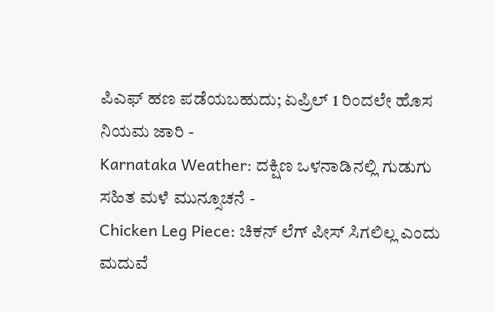ಪಿಎಫ್ ಹಣ ಪಡೆಯಬಹುದು; ಏಪ್ರಿಲ್ 1 ರಿಂದಲೇ ಹೊಸ ನಿಯಮ ಜಾರಿ -
Karnataka Weather: ದಕ್ಷಿಣ ಒಳನಾಡಿನಲ್ಲಿ ಗುಡುಗು ಸಹಿತ ಮಳೆ ಮುನ್ಸೂಚನೆ -
Chicken Leg Piece: ಚಿಕನ್ ಲೆಗ್ ಪೀಸ್ ಸಿಗಲಿಲ್ಲ ಎಂದು ಮದುವೆ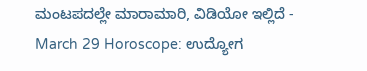ಮಂಟಪದಲ್ಲೇ ಮಾರಾಮಾರಿ, ವಿಡಿಯೋ ಇಲ್ಲಿದೆ -
March 29 Horoscope: ಉದ್ಯೋಗ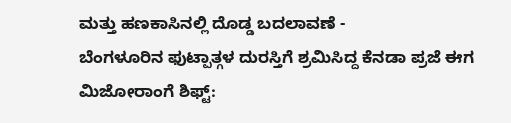ಮತ್ತು ಹಣಕಾಸಿನಲ್ಲಿ ದೊಡ್ಡ ಬದಲಾವಣೆ -
ಬೆಂಗಳೂರಿನ ಫುಟ್ಪಾತ್ಗಳ ದುರಸ್ತಿಗೆ ಶ್ರಮಿಸಿದ್ದ ಕೆನಡಾ ಪ್ರಜೆ ಈಗ ಮಿಜೋರಾಂಗೆ ಶಿಫ್ಟ್: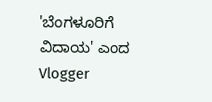'ಬೆಂಗಳೂರಿಗೆ ವಿದಾಯ' ಎಂದ Vlogger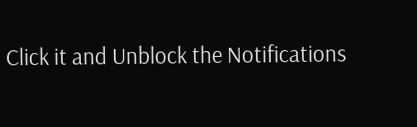Click it and Unblock the Notifications